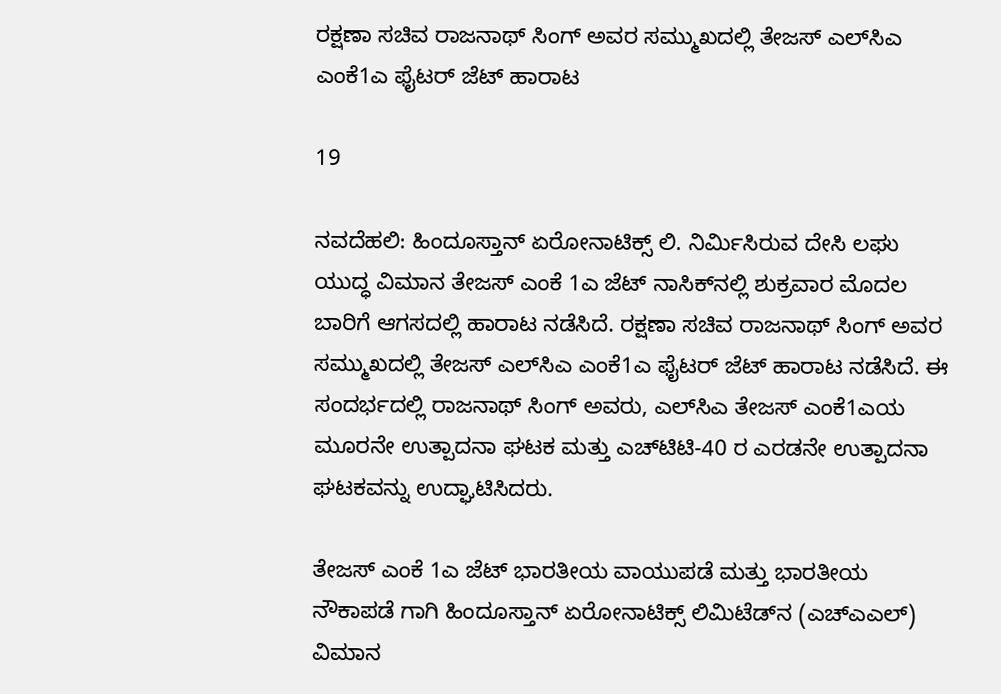ರಕ್ಷಣಾ ಸಚಿವ ರಾಜನಾಥ್ ಸಿಂಗ್ ಅವರ ಸಮ್ಮುಖದಲ್ಲಿ ತೇಜಸ್ ಎಲ್‌ಸಿಎ ಎಂಕೆ1ಎ ಫೈಟರ್ ಜೆಟ್ ಹಾರಾಟ

19

ನವದೆಹಲಿ: ಹಿಂದೂಸ್ತಾನ್‌ ಏರೋನಾಟಿಕ್ಸ್‌ ಲಿ. ನಿರ್ಮಿಸಿರುವ ದೇಸಿ ಲಘು ಯುದ್ಧ ವಿಮಾನ ತೇಜಸ್‌ ಎಂಕೆ 1ಎ ಜೆಟ್ ನಾಸಿಕ್‌ನಲ್ಲಿ ಶುಕ್ರವಾರ ಮೊದಲ ಬಾರಿಗೆ ಆಗಸದಲ್ಲಿ ಹಾರಾಟ ನಡೆಸಿದೆ. ರಕ್ಷಣಾ ಸಚಿವ ರಾಜನಾಥ್ ಸಿಂಗ್ ಅವರ ಸಮ್ಮುಖದಲ್ಲಿ ತೇಜಸ್ ಎಲ್‌ಸಿಎ ಎಂಕೆ1ಎ ಫೈಟರ್ ಜೆಟ್ ಹಾರಾಟ ನಡೆಸಿದೆ. ಈ ಸಂದರ್ಭದಲ್ಲಿ ರಾಜನಾಥ್ ಸಿಂಗ್ ಅವರು, ಎಲ್‌ಸಿಎ ತೇಜಸ್ ಎಂಕೆ1ಎಯ ಮೂರನೇ ಉತ್ಪಾದನಾ ಘಟಕ ಮತ್ತು ಎಚ್‌ಟಿಟಿ-40 ರ ಎರಡನೇ ಉತ್ಪಾದನಾ ಘಟಕವನ್ನು ಉದ್ಘಾಟಿಸಿದರು.

ತೇಜಸ್‌ ಎಂಕೆ 1ಎ ಜೆಟ್ ಭಾರತೀಯ ವಾಯುಪಡೆ ಮತ್ತು ಭಾರತೀಯ ನೌಕಾಪಡೆ ಗಾಗಿ ಹಿಂದೂಸ್ತಾನ್‌ ಏರೋನಾಟಿಕ್ಸ್‌ ಲಿಮಿಟೆಡ್‌ನ‌ (ಎಚ್‌ಎಎಲ್‌) ವಿಮಾನ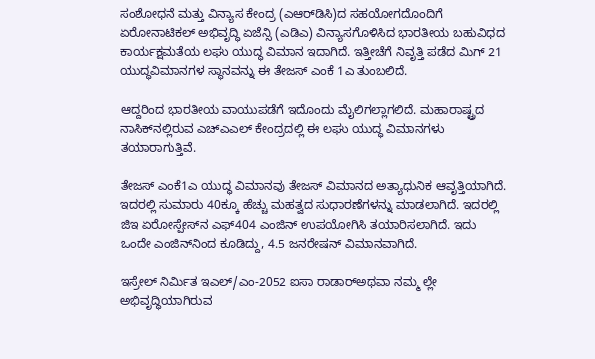ಸಂಶೋಧನೆ ಮತ್ತು ವಿನ್ಯಾಸ ಕೇಂದ್ರ (ಎಆರ್‌ಡಿಸಿ)ದ ಸಹಯೋಗದೊಂದಿಗೆ ಏರೋನಾಟಿಕಲ್‌ ಅಭಿವೃದ್ಧಿ ಏಜೆನ್ಸಿ (ಎಡಿಎ) ವಿನ್ಯಾಸಗೊಳಿಸಿದ ಭಾರತೀಯ ಬಹುವಿಧದ ಕಾರ್ಯಕ್ಷಮತೆಯ ಲಘು ಯುದ್ಧ ವಿಮಾನ ಇದಾಗಿದೆ. ಇತ್ತೀಚೆಗೆ ನಿವೃತ್ತಿ ಪಡೆದ ಮಿಗ್‌ 21 ಯುದ್ಧವಿಮಾನಗಳ ಸ್ಥಾನವನ್ನು ಈ ತೇಜಸ್‌ ಎಂಕೆ 1ಎ ತುಂಬಲಿದೆ.

ಆದ್ದರಿಂದ ಭಾರತೀಯ ವಾಯುಪಡೆಗೆ ಇದೊಂದು ಮೈಲಿಗಲ್ಲಾಗಲಿದೆ. ಮಹಾರಾಷ್ಟ್ರದ ನಾಸಿಕ್‌ನಲ್ಲಿರುವ ಎಚ್‌ಎಎಲ್‌ ಕೇಂದ್ರದಲ್ಲಿ ಈ ಲಘು ಯುದ್ಧ ವಿಮಾನಗಳು ತಯಾರಾಗುತ್ತಿವೆ.

ತೇಜಸ್‌ ಎಂಕೆ1ಎ ಯುದ್ಧ ವಿಮಾನವು ತೇಜಸ್‌ ವಿಮಾನದ ಅತ್ಯಾಧುನಿಕ ಆವೃತ್ತಿಯಾಗಿದೆ. ಇದರಲ್ಲಿ ಸುಮಾರು 40ಕ್ಕೂ ಹೆಚ್ಚು ಮಹತ್ವದ ಸುಧಾರಣೆಗಳನ್ನು ಮಾಡಲಾಗಿದೆ. ಇದರಲ್ಲಿ ಜಿಇ ಏರೋಸ್ಪೇಸ್‌ನ ಎಫ್‌404 ಎಂಜಿನ್‌ ಉಪಯೋಗಿಸಿ ತಯಾರಿಸಲಾಗಿದೆ. ಇದು ಒಂದೇ ಎಂಜಿನ್‌ನಿಂದ ಕೂಡಿದ್ದು, 4.5 ಜನರೇಷನ್‌ ವಿಮಾನವಾಗಿದೆ.

ಇಸ್ರೇಲ್‌ ನಿರ್ಮಿತ ಇಎಲ್‌/ಎಂ-2052 ಐಸಾ ರಾಡಾರ್‌ಅಥವಾ ನಮ್ಮ ಲ್ಲೇ ಅಭಿವೃದ್ಧಿಯಾಗಿರುವ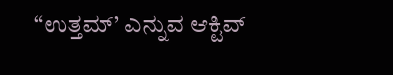“ಉತ್ತಮ್‌’ ಎನ್ನುವ ಆಕ್ಟಿವ್‌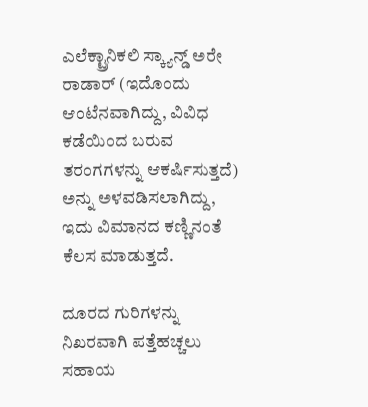ಎಲೆಕ್ಟ್ರಾನಿಕಲಿ ಸ್ಕ್ಯಾನ್ಡ್ ಅರೇ ರಾಡಾರ್‌ (ಇದೊಂದು ಆಂಟೆನವಾಗಿದ್ದು, ವಿವಿಧ ಕಡೆಯಿಂದ ಬರುವ ತರಂಗಗಳನ್ನು ಆಕರ್ಷಿಸುತ್ತದೆ) ಅನ್ನು ಅಳವಡಿಸಲಾಗಿದ್ದು, ಇದು ವಿಮಾನದ ಕಣ್ಣಿನಂತೆ ಕೆಲಸ ಮಾಡುತ್ತದೆ.

ದೂರದ ಗುರಿಗಳನ್ನು ನಿಖರವಾಗಿ ಪತ್ತೆಹಚ್ಚಲು ಸಹಾಯ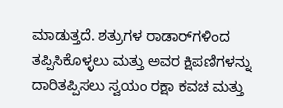ಮಾಡುತ್ತದೆ. ಶತ್ರುಗಳ ರಾಡಾರ್‌ಗಳಿಂದ ತಪ್ಪಿಸಿಕೊಳ್ಳಲು ಮತ್ತು ಅವರ ಕ್ಷಿಪಣಿಗಳನ್ನು ದಾರಿತಪ್ಪಿಸಲು ಸ್ವಯಂ ರಕ್ಷಾ ಕವಚ ಮತ್ತು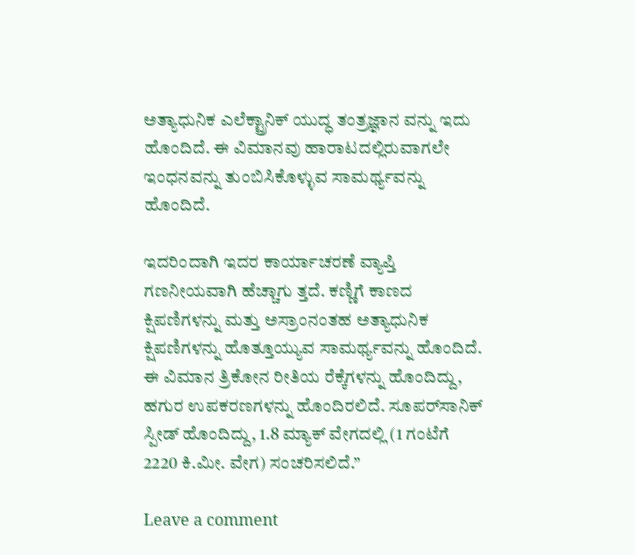ಅತ್ಯಾಧುನಿಕ ಎಲೆಕ್ಟ್ರಾನಿಕ್‌ ಯುದ್ಧ ತಂತ್ರಜ್ಞಾನ ವನ್ನು ಇದು ಹೊಂದಿದೆ. ಈ ವಿಮಾನವು ಹಾರಾಟದಲ್ಲಿರುವಾಗಲೇ ಇಂಧನವನ್ನು ತುಂಬಿಸಿಕೊಳ್ಳುವ ಸಾಮರ್ಥ್ಯವನ್ನು ಹೊಂದಿದೆ.

ಇದರಿಂದಾಗಿ ಇದರ ಕಾರ್ಯಾಚರಣೆ ವ್ಯಾಪ್ತಿ ಗಣನೀಯವಾಗಿ ಹೆಚ್ಚಾಗು ತ್ತದೆ. ಕಣ್ಣಿಗೆ ಕಾಣದ ಕ್ಷಿಪಣಿಗಳನ್ನು ಮತ್ತು ಅಸ್ರಾಂನಂತಹ ಅತ್ಯಾಧುನಿಕ ಕ್ಷಿಪಣಿಗಳನ್ನು ಹೊತ್ತೂಯ್ಯುವ ಸಾಮರ್ಥ್ಯವನ್ನು ಹೊಂದಿದೆ. ಈ ವಿಮಾನ ತ್ರಿಕೋನ ರೀತಿಯ ರೆಕ್ಕೆಗಳನ್ನು ಹೊಂದಿದ್ದು, ಹಗುರ ಉಪಕರಣಗಳನ್ನು ಹೊಂದಿರಲಿದೆ. ಸೂಪರ್‌ಸಾನಿಕ್‌ ಸ್ಪೀಡ್‌ ಹೊಂದಿದ್ದು, 1.8 ಮ್ಯಾಕ್‌ ವೇಗದಲ್ಲಿ (1 ಗಂಟೆಗೆ 2220 ಕಿ.ಮೀ. ವೇಗ) ಸಂಚರಿಸಲಿದೆ.”

Leave a comment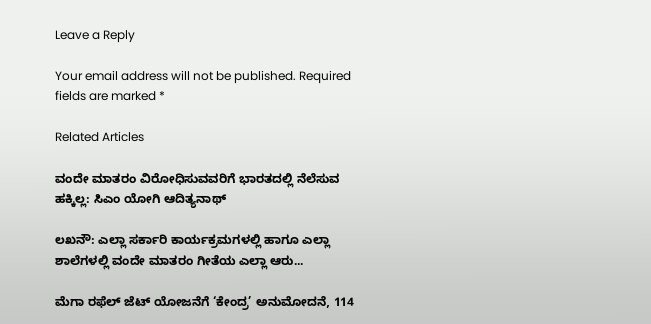Leave a Reply

Your email address will not be published. Required fields are marked *

Related Articles

ವಂದೇ ಮಾತರಂ ವಿರೋಧಿಸುವವರಿಗೆ ಭಾರತದಲ್ಲಿ ನೆಲೆಸುವ ಹಕ್ಕಿಲ್ಲ: ಸಿಎಂ ಯೋಗಿ ಆದಿತ್ಯನಾಥ್

ಲಖನೌ: ಎಲ್ಲಾ ಸರ್ಕಾರಿ ಕಾರ್ಯಕ್ರಮಗಳಲ್ಲಿ ಹಾಗೂ ಎಲ್ಲಾ ಶಾಲೆಗಳಲ್ಲಿ ವಂದೇ ಮಾತರಂ ಗೀತೆಯ ಎಲ್ಲಾ ಆರು...

ಮೆಗಾ ರಫೆಲ್ ಜೆಟ್ ಯೋಜನೆಗೆ ‘ಕೇಂದ್ರ’ ಅನುಮೋದನೆ, 114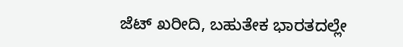ಜೆಟ್‌ ಖರೀದಿ, ಬಹುತೇಕ ಭಾರತದಲ್ಲೇ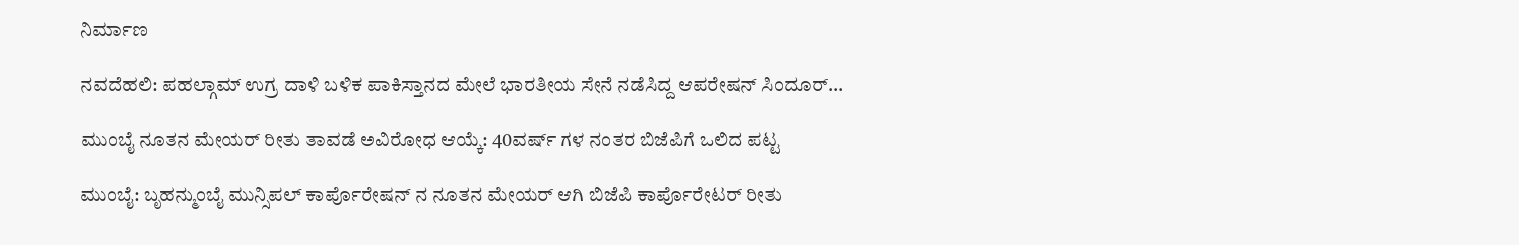ನಿರ್ಮಾಣ

ನವದೆಹಲಿ: ಪಹಲ್ಗಾಮ್ ಉಗ್ರ ದಾಳಿ ಬಳಿಕ ಪಾಕಿಸ್ತಾನದ ಮೇಲೆ ಭಾರತೀಯ ಸೇನೆ ನಡೆಸಿದ್ದ ಆಪರೇಷನ್ ಸಿಂದೂರ್...

ಮುಂಬೈ ನೂತನ ಮೇಯರ್‌ ರೀತು ತಾವಡೆ ಅವಿರೋಧ ಆಯ್ಕೆ: 40ವರ್ಷ್ ಗಳ ನಂತರ ಬಿಜೆಪಿಗೆ ಒಲಿದ ಪಟ್ಟ

ಮುಂಬೈ: ಬೃಹನ್ಮುಂಬೈ ಮುನ್ಸಿಪಲ್ ಕಾರ್ಪೊರೇಷನ್ ನ ನೂತನ ಮೇಯರ್ ಆಗಿ ಬಿಜೆಪಿ ಕಾರ್ಪೊರೇಟರ್ ರೀತು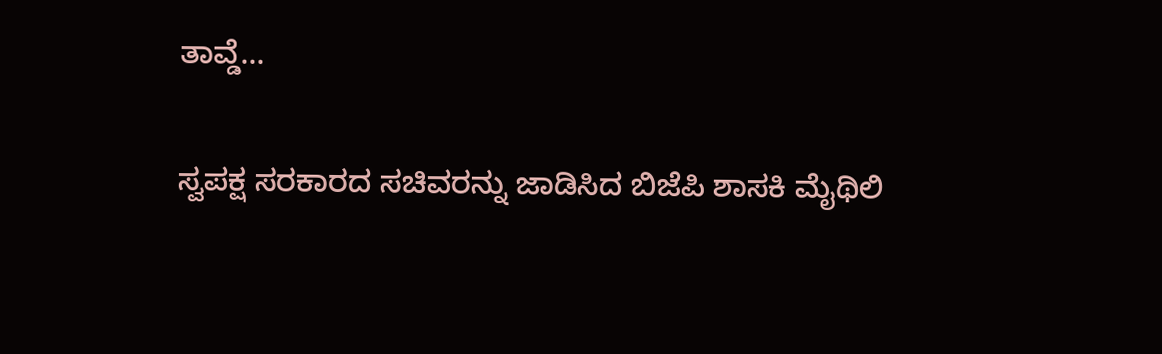ತಾವ್ಡೆ...

ಸ್ವಪಕ್ಷ ಸರಕಾರದ ಸಚಿವರನ್ನು ಜಾಡಿಸಿದ ಬಿಜೆಪಿ ಶಾಸಕಿ ಮೈಥಿಲಿ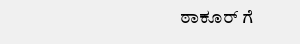ಠಾಕೂರ್ ಗೆ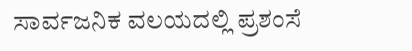ಸಾರ್ವಜನಿಕ ವಲಯದಲ್ಲಿ ಪ್ರಶಂಸೆ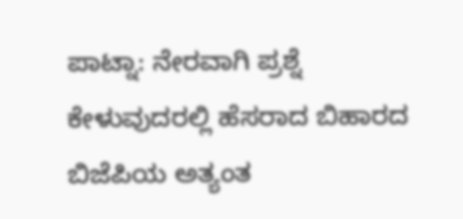ಪಾಟ್ನಾ: ನೇರವಾಗಿ ಪ್ರಶ್ನೆ ಕೇಳುವುದರಲ್ಲಿ ಹೆಸರಾದ ಬಿಹಾರದ ಬಿಜೆಪಿಯ ಅತ್ಯಂತ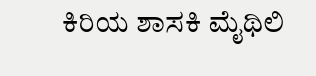ಕಿರಿಯ ಶಾಸಕಿ ಮೈಥಿಲಿ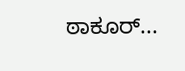ಠಾಕೂರ್...